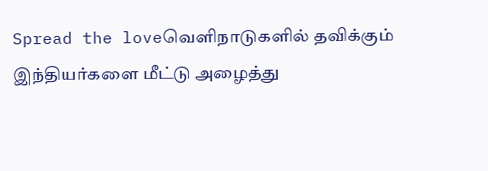Spread the loveவெளிநாடுகளில் தவிக்கும் இந்தியர்களை மீட்டு அழைத்து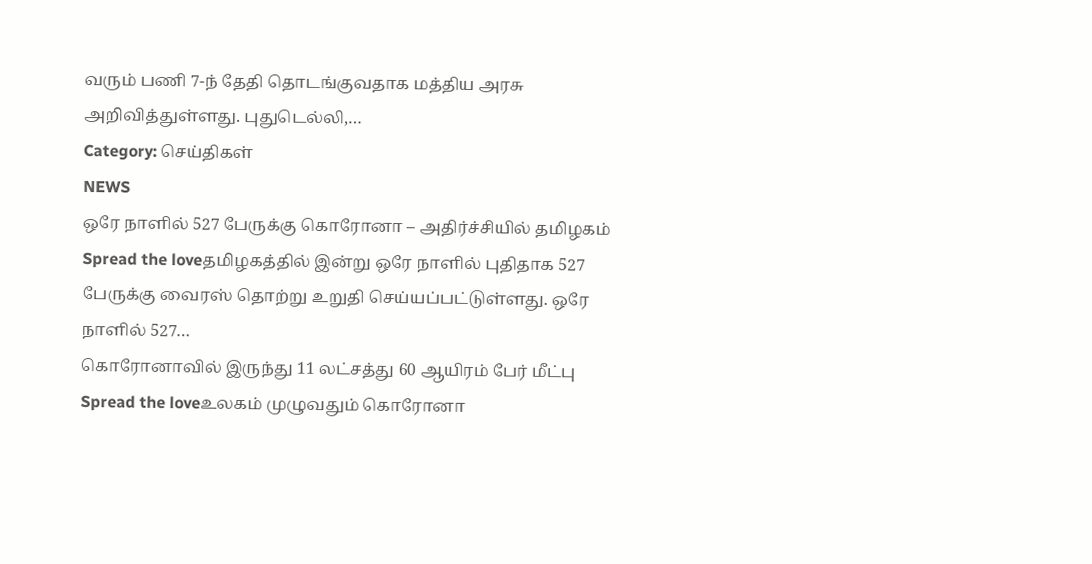வரும் பணி 7-ந் தேதி தொடங்குவதாக மத்திய அரசு அறிவித்துள்ளது. புதுடெல்லி,…
Category: செய்திகள்
NEWS
ஒரே நாளில் 527 பேருக்கு கொரோனா – அதிர்ச்சியில் தமிழகம்
Spread the loveதமிழகத்தில் இன்று ஒரே நாளில் புதிதாக 527 பேருக்கு வைரஸ் தொற்று உறுதி செய்யப்பட்டுள்ளது. ஒரே நாளில் 527…
கொரோனாவில் இருந்து 11 லட்சத்து 60 ஆயிரம் பேர் மீட்பு
Spread the loveஉலகம் முழுவதும் கொரோனா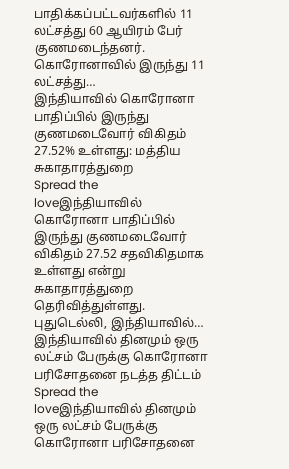பாதிக்கப்பட்டவர்களில் 11 லட்சத்து 60 ஆயிரம் பேர் குணமடைந்தனர். கொரோனாவில் இருந்து 11 லட்சத்து…
இந்தியாவில் கொரோனா பாதிப்பில் இருந்து குணமடைவோர் விகிதம் 27.52% உள்ளது: மத்திய சுகாதாரத்துறை
Spread the loveஇந்தியாவில் கொரோனா பாதிப்பில் இருந்து குணமடைவோர் விகிதம் 27.52 சதவிகிதமாக உள்ளது என்று சுகாதாரத்துறை தெரிவித்துள்ளது. புதுடெல்லி, இந்தியாவில்…
இந்தியாவில் தினமும் ஒரு லட்சம் பேருக்கு கொரோனா பரிசோதனை நடத்த திட்டம்
Spread the loveஇந்தியாவில் தினமும் ஒரு லட்சம் பேருக்கு கொரோனா பரிசோதனை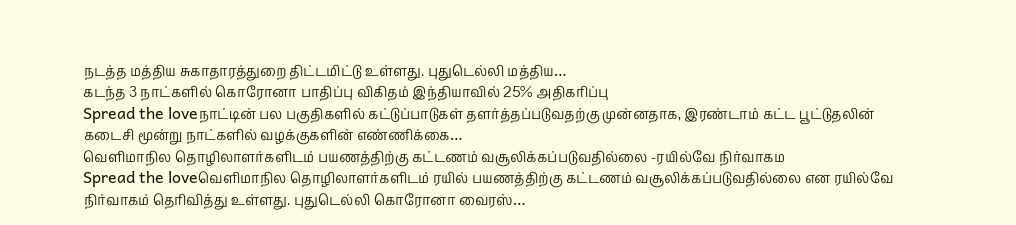நடத்த மத்திய சுகாதாரத்துறை திட்டமிட்டு உள்ளது. புதுடெல்லி மத்திய…
கடந்த 3 நாட்களில் கொரோனா பாதிப்பு விகிதம் இந்தியாவில் 25% அதிகரிப்பு
Spread the loveநாட்டின் பல பகுதிகளில் கட்டுப்பாடுகள் தளர்த்தப்படுவதற்கு முன்னதாக, இரண்டாம் கட்ட பூட்டுதலின் கடைசி மூன்று நாட்களில் வழக்குகளின் எண்ணிக்கை…
வெளிமாநில தொழிலாளர்களிடம் பயணத்திற்கு கட்டணம் வசூலிக்கப்படுவதில்லை -ரயில்வே நிர்வாகம
Spread the loveவெளிமாநில தொழிலாளர்களிடம் ரயில் பயணத்திற்கு கட்டணம் வசூலிக்கப்படுவதில்லை என ரயில்வே நிர்வாகம் தெரிவித்து உள்ளது. புதுடெல்லி கொரோனா வைரஸ்…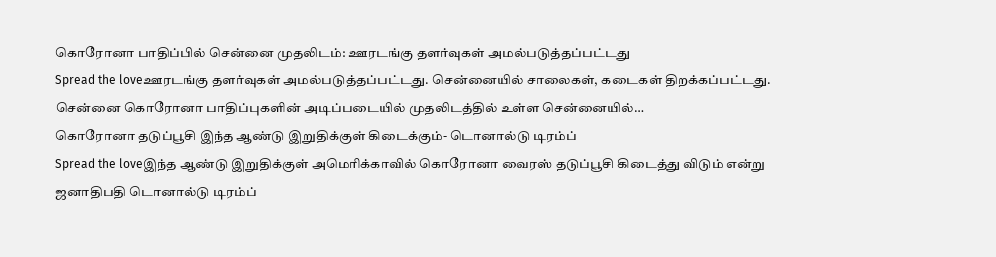கொரோனா பாதிப்பில் சென்னை முதலிடம்: ஊரடங்கு தளர்வுகள் அமல்படுத்தப்பட்டது
Spread the loveஊரடங்கு தளர்வுகள் அமல்படுத்தப்பட்டது. சென்னையில் சாலைகள், கடைகள் திறக்கப்பட்டது. சென்னை கொரோனா பாதிப்புகளின் அடிப்படையில் முதலிடத்தில் உள்ள சென்னையில்…
கொரோனா தடுப்பூசி இந்த ஆண்டு இறுதிக்குள் கிடைக்கும்- டொனால்டு டிரம்ப்
Spread the loveஇந்த ஆண்டு இறுதிக்குள் அமெரிக்காவில் கொரோனா வைரஸ் தடுப்பூசி கிடைத்து விடும் என்று ஜனாதிபதி டொனால்டு டிரம்ப்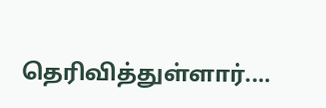தெரிவித்துள்ளார்.…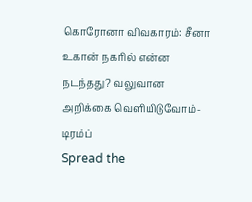கொரோனா விவகாரம்: சீனா உகான் நகரில் என்ன நடந்தது? வலுவான அறிக்கை வெளியிடுவோம்- டிரம்ப்
Spread the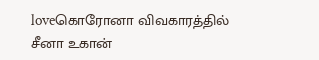loveகொரோனா விவகாரத்தில் சீனா உகான்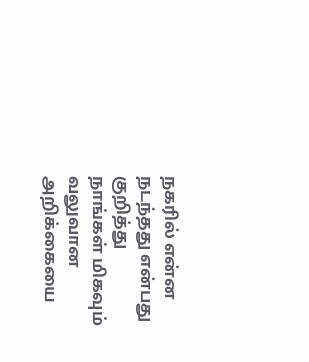நகரில் என்ன நடந்தது என்பது குறித்து நாங்கள் மிகவும் வலுவான அறிக்கையை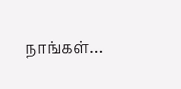நாங்கள்…